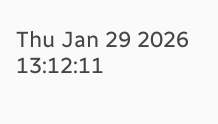Thu Jan 29 2026 13:12:11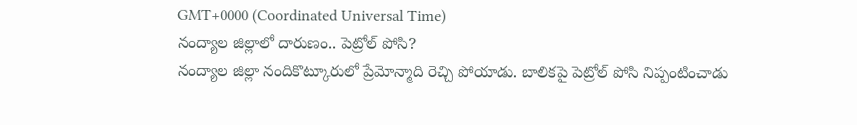GMT+0000 (Coordinated Universal Time)
నంద్యాల జిల్లాలో దారుణం.. పెట్రోల్ పోసి?
నంద్యాల జిల్లా నందికొట్కూరులో ప్రేమోన్మాది రెచ్చి పోయాడు. బాలికపై పెట్రోల్ పోసి నిప్పంటించాడు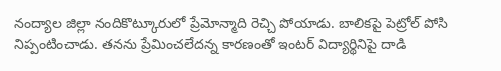నంద్యాల జిల్లా నందికొట్కూరులో ప్రేమోన్మాది రెచ్చి పోయాడు. బాలికపై పెట్రోల్ పోసి నిప్పంటించాడు. తనను ప్రేమించలేదన్న కారణంతో ఇంటర్ విద్యార్థినిపై దాడి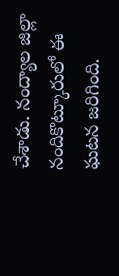చేశాడు. నంద్యాల జిల్లా నందికొట్కూరులో ఈ ఘటన జరిగింది.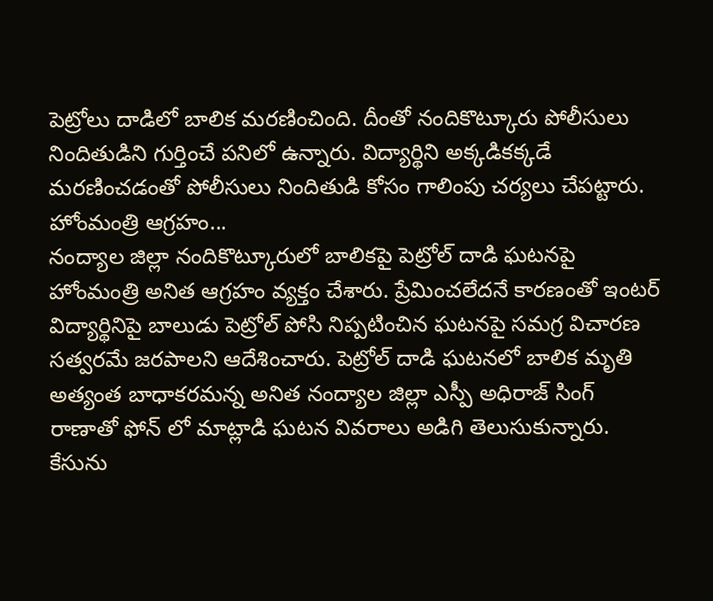పెట్రోలు దాడిలో బాలిక మరణించింది. దీంతో నందికొట్కూరు పోలీసులు నిందితుడిని గుర్తించే పనిలో ఉన్నారు. విద్యార్థిని అక్కడికక్కడే మరణించడంతో పోలీసులు నిందితుడి కోసం గాలింపు చర్యలు చేపట్టారు.
హోంమంత్రి ఆగ్రహం...
నంద్యాల జిల్లా నందికొట్కూరులో బాలికపై పెట్రోల్ దాడి ఘటనపై హోంమంత్రి అనిత ఆగ్రహం వ్యక్తం చేశారు. ప్రేమించలేదనే కారణంతో ఇంటర్ విద్యార్థినిపై బాలుడు పెట్రోల్ పోసి నిప్పటించిన ఘటనపై సమగ్ర విచారణ సత్వరమే జరపాలని ఆదేశించారు. పెట్రోల్ దాడి ఘటనలో బాలిక మృతి అత్యంత బాధాకరమన్న అనిత నంద్యాల జిల్లా ఎస్పీ అధిరాజ్ సింగ్ రాణాతో ఫోన్ లో మాట్లాడి ఘటన వివరాలు అడిగి తెలుసుకున్నారు. కేసును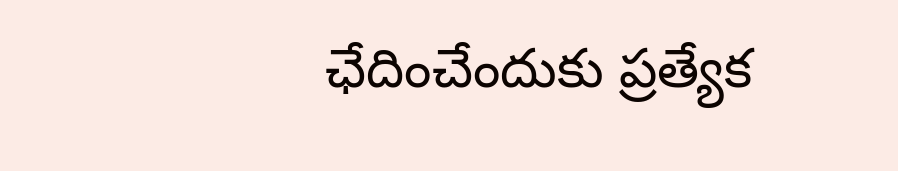ఛేదించేందుకు ప్రత్యేక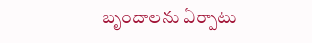బృందాలను ఏర్పాటు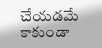చేయడమే కాకుండా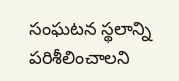సంఘటన స్థలాన్ని పరిశీలించాలని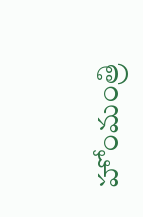హోంమంత్రి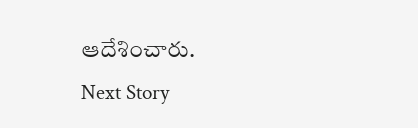ఆదేశించారు.
Next Story